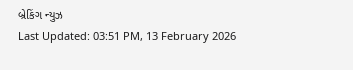બ્રેકિંગ ન્યુઝ
Last Updated: 03:51 PM, 13 February 2026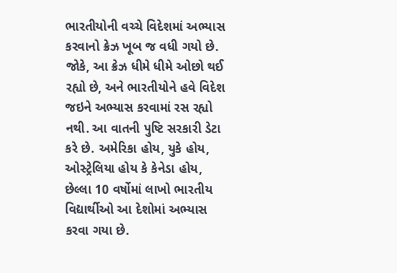ભારતીયોની વચ્ચે વિદેશમાં અભ્યાસ કરવાનો ક્રેઝ ખૂબ જ વધી ગયો છે. જોકે, આ ક્રેઝ ધીમે ધીમે ઓછો થઈ રહ્યો છે, અને ભારતીયોને હવે વિદેશ જઇને અભ્યાસ કરવામાં રસ રહ્યો નથી. આ વાતની પુષ્ટિ સરકારી ડેટા કરે છે. અમેરિકા હોય, યુકે હોય, ઓસ્ટ્રેલિયા હોય કે કેનેડા હોય, છેલ્લા 10 વર્ષોમાં લાખો ભારતીય વિદ્યાર્થીઓ આ દેશોમાં અભ્યાસ કરવા ગયા છે.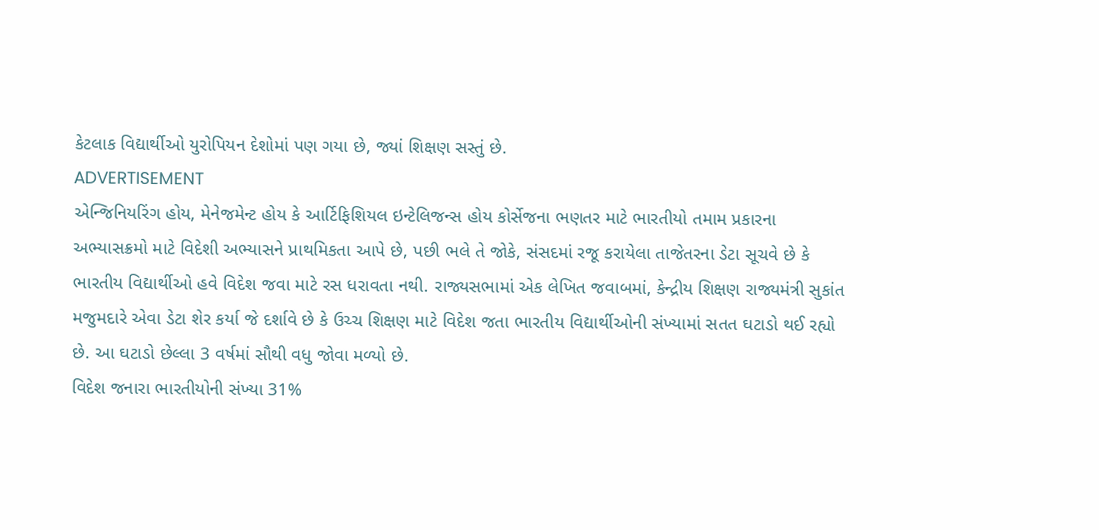કેટલાક વિદ્યાર્થીઓ યુરોપિયન દેશોમાં પણ ગયા છે, જ્યાં શિક્ષણ સસ્તું છે.
ADVERTISEMENT
એન્જિનિયરિંગ હોય, મેનેજમેન્ટ હોય કે આર્ટિફિશિયલ ઇન્ટેલિજન્સ હોય કોર્સેજના ભણતર માટે ભારતીયો તમામ પ્રકારના અભ્યાસક્રમો માટે વિદેશી અભ્યાસને પ્રાથમિકતા આપે છે, પછી ભલે તે જોકે, સંસદમાં રજૂ કરાયેલા તાજેતરના ડેટા સૂચવે છે કે ભારતીય વિદ્યાર્થીઓ હવે વિદેશ જવા માટે રસ ધરાવતા નથી. રાજ્યસભામાં એક લેખિત જવાબમાં, કેન્દ્રીય શિક્ષણ રાજ્યમંત્રી સુકાંત મજુમદારે એવા ડેટા શેર કર્યા જે દર્શાવે છે કે ઉચ્ચ શિક્ષણ માટે વિદેશ જતા ભારતીય વિદ્યાર્થીઓની સંખ્યામાં સતત ઘટાડો થઈ રહ્યો છે. આ ઘટાડો છેલ્લા 3 વર્ષમાં સૌથી વધુ જોવા મળ્યો છે.
વિદેશ જનારા ભારતીયોની સંખ્યા 31%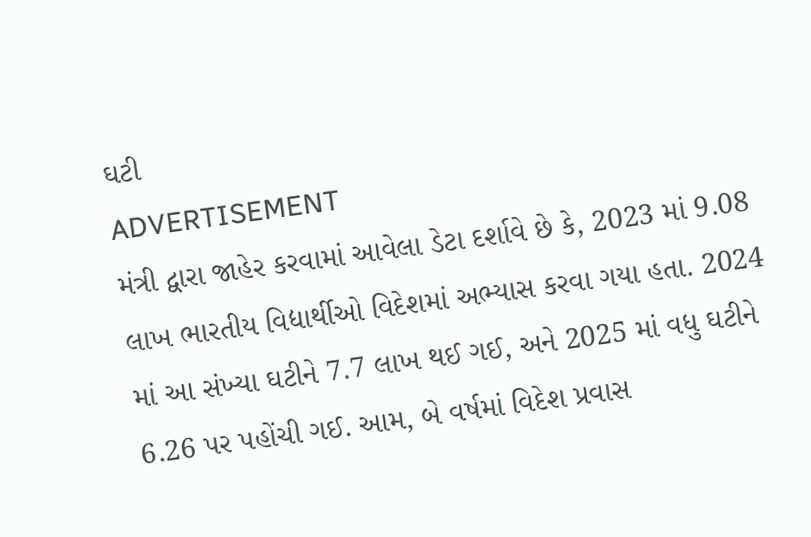ઘટી
ADVERTISEMENT
મંત્રી દ્વારા જાહેર કરવામાં આવેલા ડેટા દર્શાવે છે કે, 2023 માં 9.08 લાખ ભારતીય વિદ્યાર્થીઓ વિદેશમાં અભ્યાસ કરવા ગયા હતા. 2024 માં આ સંખ્યા ઘટીને 7.7 લાખ થઈ ગઈ, અને 2025 માં વધુ ઘટીને 6.26 પર પહોંચી ગઈ. આમ, બે વર્ષમાં વિદેશ પ્રવાસ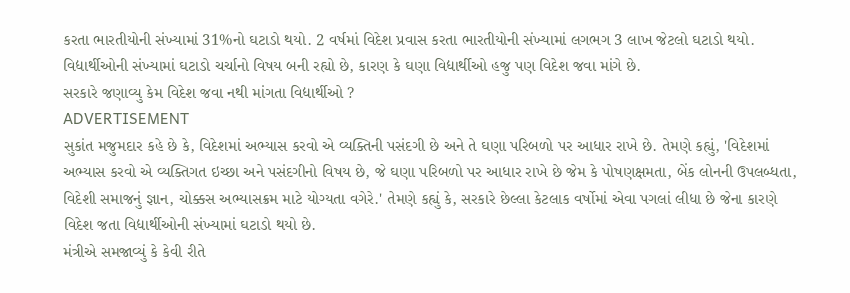કરતા ભારતીયોની સંખ્યામાં 31%નો ઘટાડો થયો. 2 વર્ષમાં વિદેશ પ્રવાસ કરતા ભારતીયોની સંખ્યામાં લગભગ 3 લાખ જેટલો ઘટાડો થયો. વિદ્યાર્થીઓની સંખ્યામાં ઘટાડો ચર્ચાનો વિષય બની રહ્યો છે, કારણ કે ઘણા વિદ્યાર્થીઓ હજુ પણ વિદેશ જવા માંગે છે.
સરકારે જણાવ્યુ કેમ વિદેશ જવા નથી માંગતા વિદ્યાર્થીઓ ?
ADVERTISEMENT
સુકાંત મજુમદાર કહે છે કે, વિદેશમાં અભ્યાસ કરવો એ વ્યક્તિની પસંદગી છે અને તે ઘણા પરિબળો પર આધાર રાખે છે. તેમણે કહ્યું, 'વિદેશમાં અભ્યાસ કરવો એ વ્યક્તિગત ઇચ્છા અને પસંદગીનો વિષય છે, જે ઘણા પરિબળો પર આધાર રાખે છે જેમ કે પોષણક્ષમતા, બેંક લોનની ઉપલબ્ધતા, વિદેશી સમાજનું જ્ઞાન, ચોક્કસ અભ્યાસક્રમ માટે યોગ્યતા વગેરે.' તેમણે કહ્યું કે, સરકારે છેલ્લા કેટલાક વર્ષોમાં એવા પગલાં લીધા છે જેના કારણે વિદેશ જતા વિદ્યાર્થીઓની સંખ્યામાં ઘટાડો થયો છે.
મંત્રીએ સમજાવ્યું કે કેવી રીતે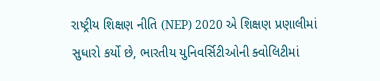રાષ્ટ્રીય શિક્ષણ નીતિ (NEP) 2020 એ શિક્ષણ પ્રણાલીમાં સુધારો કર્યો છે, ભારતીય યુનિવર્સિટીઓની ક્વોલિટીમાં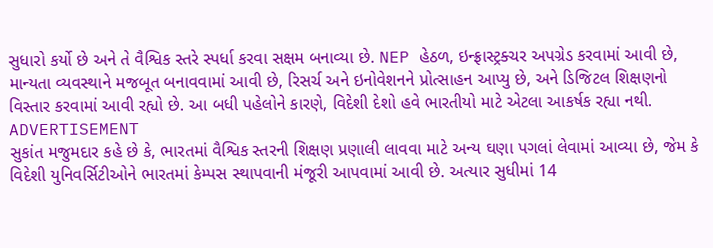સુધારો કર્યો છે અને તે વૈશ્વિક સ્તરે સ્પર્ધા કરવા સક્ષમ બનાવ્યા છે. NEP હેઠળ, ઇન્ફ્રાસ્ટ્રક્ચર અપગ્રેડ કરવામાં આવી છે, માન્યતા વ્યવસ્થાને મજબૂત બનાવવામાં આવી છે, રિસર્ચ અને ઇનોવેશનને પ્રોત્સાહન આપ્યુ છે, અને ડિજિટલ શિક્ષણનો વિસ્તાર કરવામાં આવી રહ્યો છે. આ બધી પહેલોને કારણે, વિદેશી દેશો હવે ભારતીયો માટે એટલા આકર્ષક રહ્યા નથી.
ADVERTISEMENT
સુકાંત મજુમદાર કહે છે કે, ભારતમાં વૈશ્વિક સ્તરની શિક્ષણ પ્રણાલી લાવવા માટે અન્ય ઘણા પગલાં લેવામાં આવ્યા છે, જેમ કે વિદેશી યુનિવર્સિટીઓને ભારતમાં કેમ્પસ સ્થાપવાની મંજૂરી આપવામાં આવી છે. અત્યાર સુધીમાં 14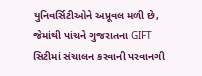યુનિવર્સિટીઓને અપ્રૂવલ મળી છે, જેમાંથી પાંચને ગુજરાતના GIFT સિટીમાં સંચાલન કરવાની પરવાનગી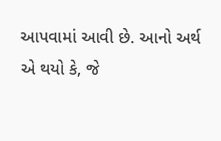આપવામાં આવી છે. આનો અર્થ એ થયો કે, જે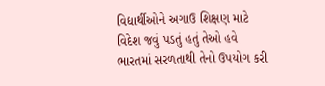વિદ્યાર્થીઓને અગાઉ શિક્ષણ માટે વિદેશ જવું પડતું હતું તેઓ હવે ભારતમાં સરળતાથી તેનો ઉપયોગ કરી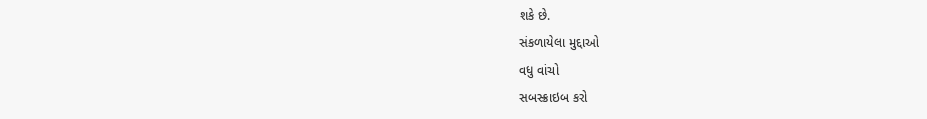શકે છે.
સંકળાયેલા મુદ્દાઓ
વધુ વાંચો
સબસ્ક્રાઇબ કરો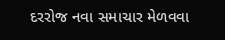દરરોજ નવા સમાચાર મેળવવા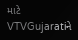માટે VTVGujaratiને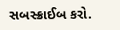સબસ્ક્રાઈબ કરો.